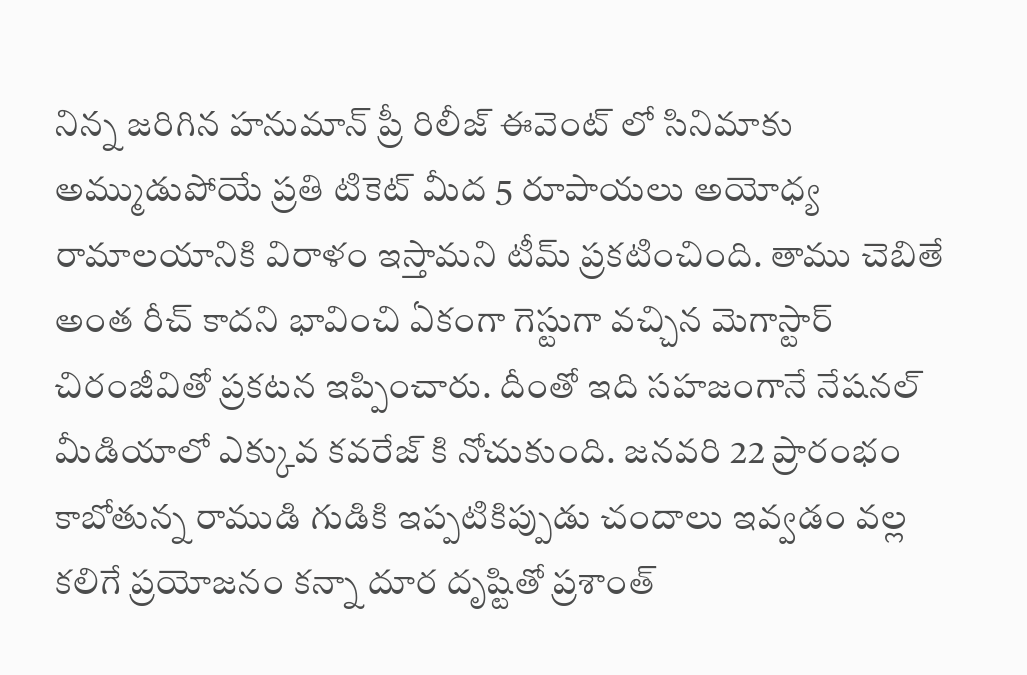నిన్న జరిగిన హనుమాన్ ప్రీ రిలీజ్ ఈవెంట్ లో సినిమాకు అమ్ముడుపోయే ప్రతి టికెట్ మీద 5 రూపాయలు అయోధ్య రామాలయానికి విరాళం ఇస్తామని టీమ్ ప్రకటించింది. తాము చెబితే అంత రీచ్ కాదని భావించి ఏకంగా గెస్టుగా వచ్చిన మెగాస్టార్ చిరంజీవితో ప్రకటన ఇప్పించారు. దీంతో ఇది సహజంగానే నేషనల్ మీడియాలో ఎక్కువ కవరేజ్ కి నోచుకుంది. జనవరి 22 ప్రారంభం కాబోతున్న రాముడి గుడికి ఇప్పటికిప్పుడు చందాలు ఇవ్వడం వల్ల కలిగే ప్రయోజనం కన్నా దూర దృష్టితో ప్రశాంత్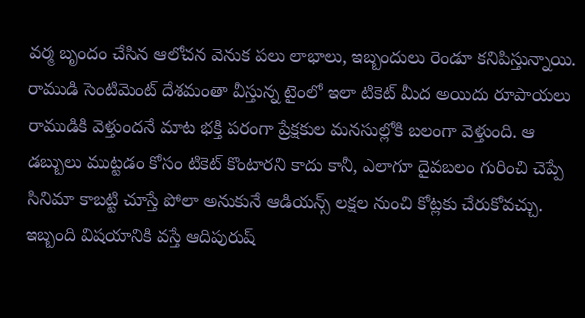వర్మ బృందం చేసిన ఆలోచన వెనుక పలు లాభాలు, ఇబ్బందులు రెండూ కనిపిస్తున్నాయి.
రాముడి సెంటిమెంట్ దేశమంతా వీస్తున్న టైంలో ఇలా టికెట్ మీద అయిదు రూపాయలు రాముడికి వెళ్తుందనే మాట భక్తి పరంగా ప్రేక్షకుల మనసుల్లోకి బలంగా వెళ్తుంది. ఆ డబ్బులు ముట్టడం కోసం టికెట్ కొంటారని కాదు కానీ, ఎలాగూ దైవబలం గురించి చెప్పే సినిమా కాబట్టి చూస్తే పోలా అనుకునే ఆడియన్స్ లక్షల నుంచి కోట్లకు చేరుకోవచ్చు. ఇబ్బంది విషయానికి వస్తే ఆదిపురుష్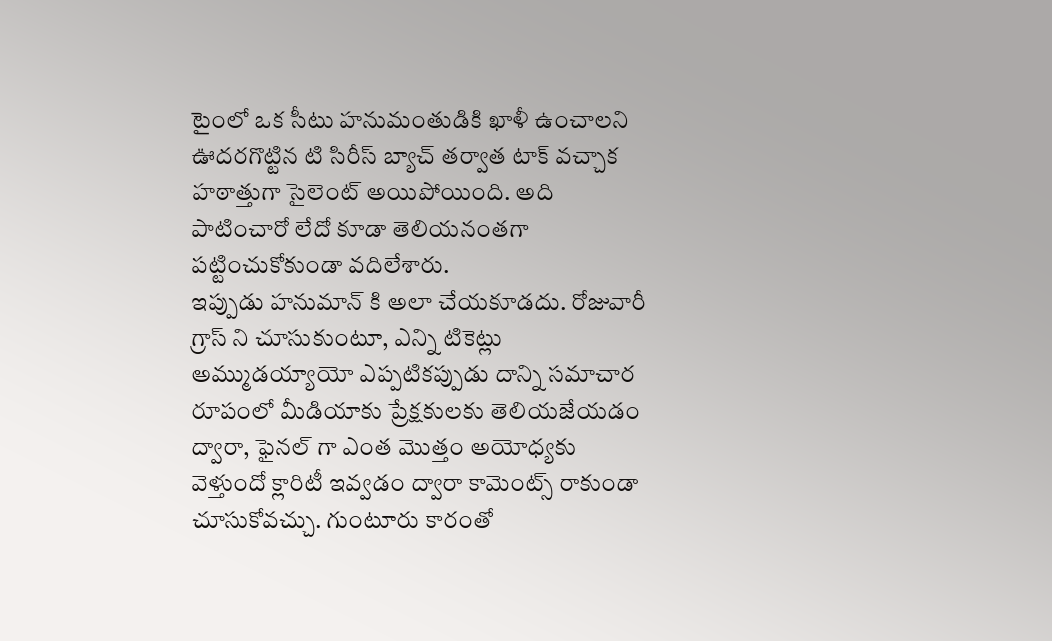టైంలో ఒక సీటు హనుమంతుడికి ఖాళీ ఉంచాలని ఊదరగొట్టిన టి సిరీస్ బ్యాచ్ తర్వాత టాక్ వచ్చాక హఠాత్తుగా సైలెంట్ అయిపోయింది. అది పాటించారో లేదో కూడా తెలియనంతగా పట్టించుకోకుండా వదిలేశారు.
ఇప్పుడు హనుమాన్ కి అలా చేయకూడదు. రోజువారీ గ్రాస్ ని చూసుకుంటూ, ఎన్ని టికెట్లు అమ్ముడయ్యాయో ఎప్పటికప్పుడు దాన్ని సమాచార రూపంలో మీడియాకు ప్రేక్షకులకు తెలియజేయడం ద్వారా, ఫైనల్ గా ఎంత మొత్తం అయోధ్యకు వెళ్తుందో క్లారిటీ ఇవ్వడం ద్వారా కామెంట్స్ రాకుండా చూసుకోవచ్చు. గుంటూరు కారంతో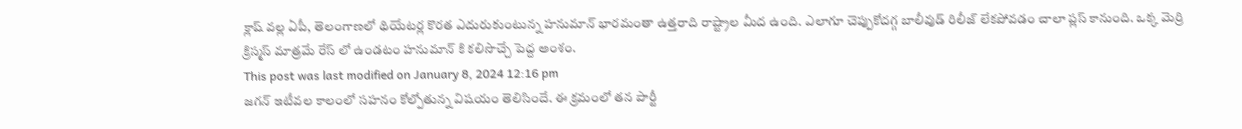క్లాష్ వల్ల ఏపీ, తెలంగాణలో థియేటర్ల కొరత ఎదురుకుంటున్న హనుమాన్ భారమంతా ఉత్తరాది రాష్ట్రాల మీద ఉంది. ఎలాగూ చెప్పుకోదగ్గ బాలీవుడ్ రిలీజ్ లేకపోవడం చాలా ప్లస్ కానుంది. ఒక్క మెర్రి క్రిస్మస్ మాత్రమే రేస్ లో ఉండటం హనుమాన్ కి కలిసొచ్చే పెద్ద అంశం.
This post was last modified on January 8, 2024 12:16 pm
జగన్ ఇటీవల కాలంలో సహనం కోల్పోతున్న విషయం తెలిసిందే. ఈ క్రమంలో తన పార్టీ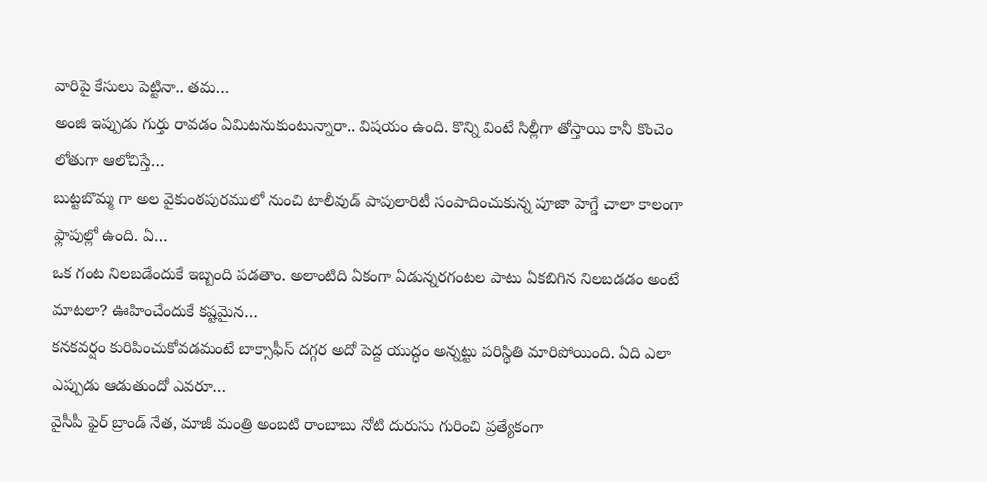వారిపై కేసులు పెట్టినా.. తమ…
అంజి ఇప్పుడు గుర్తు రావడం ఏమిటనుకుంటున్నారా.. విషయం ఉంది. కొన్ని వింటే సిల్లీగా తోస్తాయి కానీ కొంచెం లోతుగా ఆలోచిస్తే…
బుట్టబొమ్మ గా అల వైకుంఠపురములో నుంచి టాలీవుడ్ పాపులారిటీ సంపాదించుకున్న పూజా హెగ్డే చాలా కాలంగా ఫ్లాపుల్లో ఉంది. ఏ…
ఒక గంట నిలబడేందుకే ఇబ్బంది పడతాం. అలాంటిది ఏకంగా ఏడున్నరగంటల పాటు ఏకబిగిన నిలబడడం అంటే మాటలా? ఊహించేందుకే కష్టమైన…
కనకవర్షం కురిపించుకోవడమంటే బాక్సాఫీస్ దగ్గర అదో పెద్ద యుద్ధం అన్నట్టు పరిస్థితి మారిపోయింది. ఏది ఎలా ఎప్పుడు ఆడుతుందో ఎవరూ…
వైసీపీ ఫైర్ బ్రాండ్ నేత, మాజీ మంత్రి అంబటి రాంబాబు నోటి దురుసు గురించి ప్రత్యేకంగా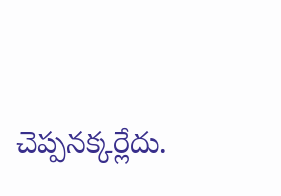చెప్పనక్కర్లేదు.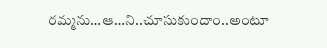రమ్మను…ఆ…ని..చూసుకుందాం..అంటూ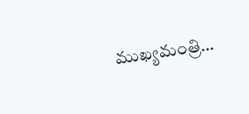ముఖ్యమంత్రి…